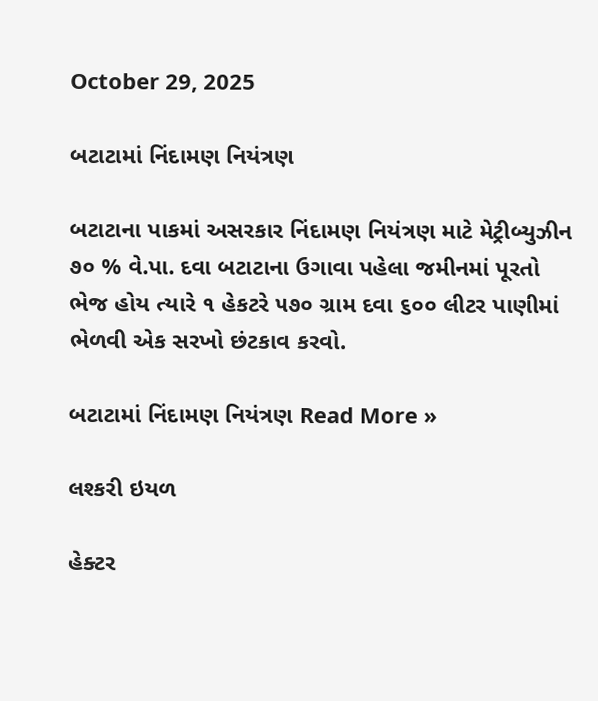October 29, 2025

બટાટામાં નિંદામણ નિયંત્રણ

બટાટાના પાકમાં અસરકાર નિંદામણ નિયંત્રણ માટે મેટ્રીબ્યુઝીન ૭૦ % વે.પા. દવા બટાટાના ઉગાવા પહેલા જમીનમાં પૂરતો ભેજ હોય ત્યારે ૧ હેકટરે ૫૭૦ ગ્રામ દવા ૬૦૦ લીટર પાણીમાં ભેળવી એક સરખો છંટકાવ કરવો.

બટાટામાં નિંદામણ નિયંત્રણ Read More »

લશ્કરી ઇયળ

હેક્ટર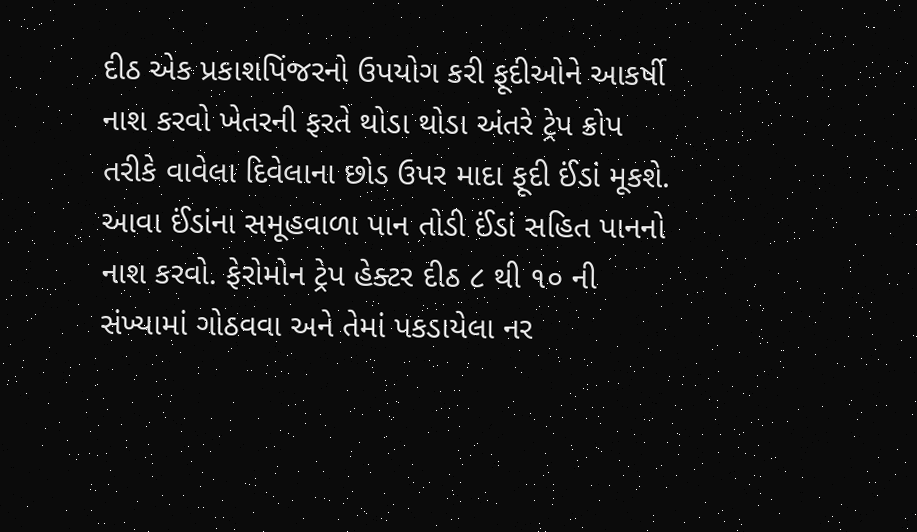દીઠ એક પ્રકાશપિંજરનો ઉપયોગ કરી ફૂદીઓને આકર્ષી નાશ કરવો ખેતરની ફરતે થોડા થોડા અંતરે ટ્રેપ ક્રોપ તરીકે વાવેલા દિવેલાના છોડ ઉપર માદા ફૂદી ઈંડાં મૂકશે. આવા ઈંડાંના સમૂહવાળા પાન તોડી ઈંડાં સહિત પાનનો નાશ કરવો. ફેરોમોન ટ્રેપ હેક્ટર દીઠ ૮ થી ૧૦ ની સંખ્યામાં ગોઠવવા અને તેમાં પકડાયેલા નર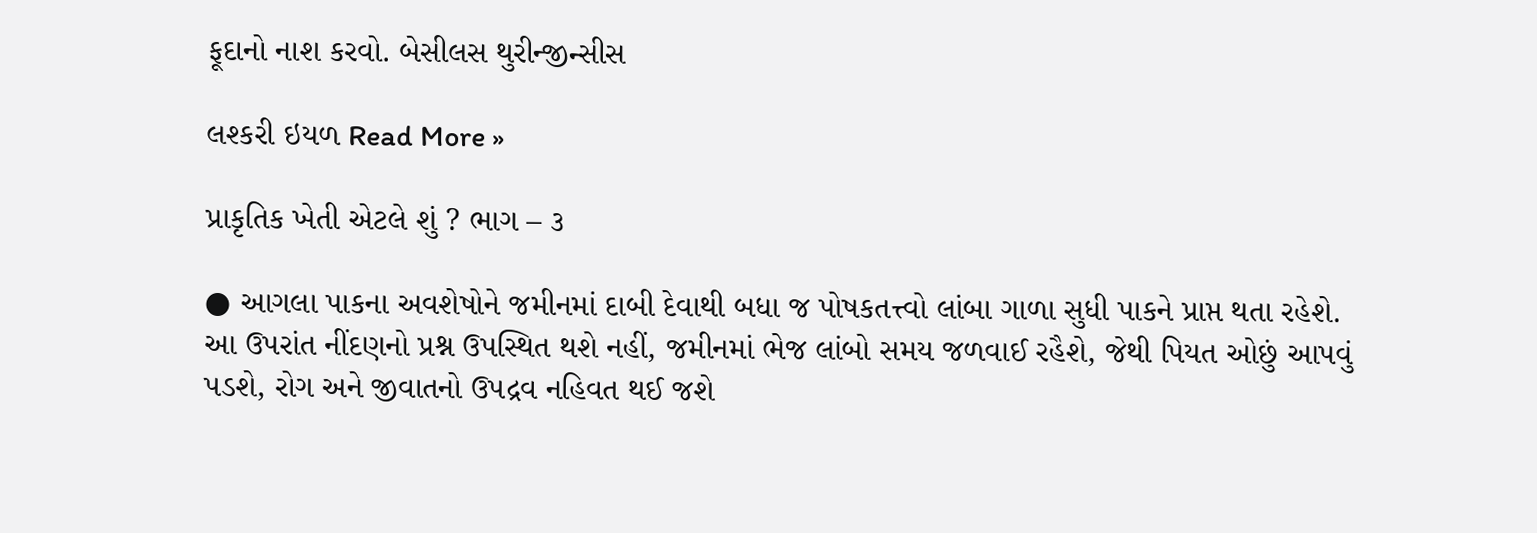ફૂદાનો નાશ કરવો. બેસીલસ થુરીન્જીન્સીસ

લશ્કરી ઇયળ Read More »

પ્રાકૃતિક ખેતી એટલે શું ? ભાગ – ૩

● આગલા પાકના અવશેષોને જમીનમાં દાબી દેવાથી બધા જ પોષકતત્ત્વો લાંબા ગાળા સુધી પાકને પ્રાપ્ત થતા રહેશે. આ ઉપરાંત નીંદણનો પ્રશ્ન ઉપસ્થિત થશે નહીં, જમીનમાં ભેજ લાંબો સમય જળવાઈ રહૈશે, જેથી પિયત ઓછું આપવું પડશે, રોગ અને જીવાતનો ઉપદ્રવ નહિવત થઈ જશે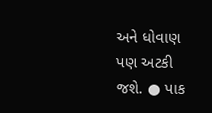અને ધોવાણ પણ અટકી જશે. ● પાક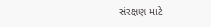સંરક્ષણ માટે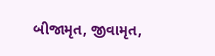બીજામૃત, જીવામૃત,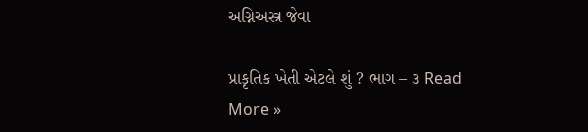અગ્નિઅસ્ત્ર જેવા

પ્રાકૃતિક ખેતી એટલે શું ? ભાગ – ૩ Read More »